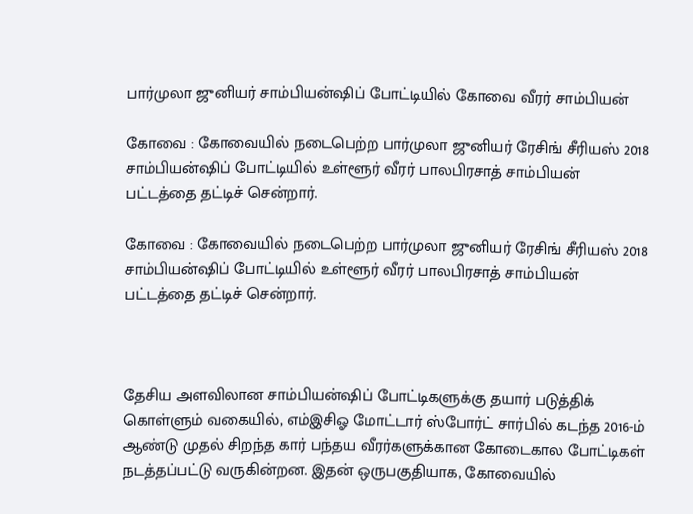பார்முலா ஜுனியர் சாம்பியன்ஷிப் போட்டியில் கோவை வீரர் சாம்பியன்

கோவை : கோவையில் நடைபெற்ற பார்முலா ஜுனியர் ரேசிங் சீரியஸ் 2018 சாம்பியன்ஷிப் போட்டியில் உள்ளூர் வீரர் பாலபிரசாத் சாம்பியன் பட்டத்தை தட்டிச் சென்றார்.

கோவை : கோவையில் நடைபெற்ற பார்முலா ஜுனியர் ரேசிங் சீரியஸ் 2018 சாம்பியன்ஷிப் போட்டியில் உள்ளூர் வீரர் பாலபிரசாத் சாம்பியன் பட்டத்தை தட்டிச் சென்றார்.



தேசிய அளவிலான சாம்பியன்ஷிப் போட்டிகளுக்கு தயார் படுத்திக் கொள்ளும் வகையில், எம்இசிஓ மோட்டார் ஸ்போர்ட் சார்பில் கடந்த 2016-ம் ஆண்டு முதல் சிறந்த கார் பந்தய வீரர்களுக்கான கோடைகால போட்டிகள் நடத்தப்பட்டு வருகின்றன. இதன் ஒருபகுதியாக, கோவையில்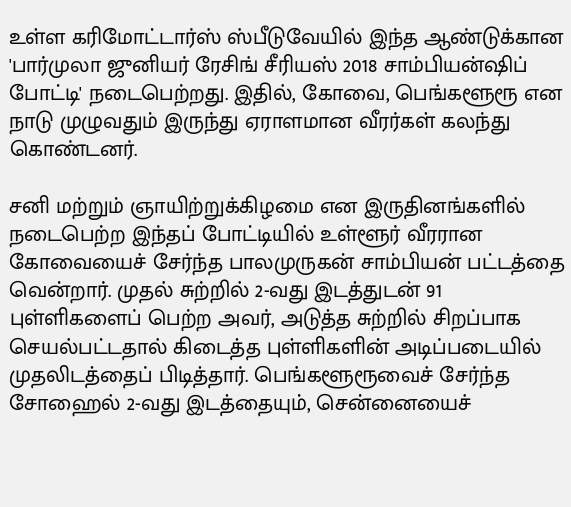உள்ள கரிமோட்டார்ஸ் ஸ்பீடுவேயில் இந்த ஆண்டுக்கான 'பார்முலா ஜுனியர் ரேசிங் சீரியஸ் 2018 சாம்பியன்ஷிப் போட்டி' நடைபெற்றது. இதில், கோவை, பெங்களூரூ என நாடு முழுவதும் இருந்து ஏராளமான வீரர்கள் கலந்து கொண்டனர்.

சனி மற்றும் ஞாயிற்றுக்கிழமை என இருதினங்களில் நடைபெற்ற இந்தப் போட்டியில் உள்ளூர் வீரரான கோவையைச் சேர்ந்த பாலமுருகன் சாம்பியன் பட்டத்தை வென்றார். முதல் சுற்றில் 2-வது இடத்துடன் 91 புள்ளிகளைப் பெற்ற அவர், அடுத்த சுற்றில் சிறப்பாக செயல்பட்டதால் கிடைத்த புள்ளிகளின் அடிப்படையில் முதலிடத்தைப் பிடித்தார். பெங்களூரூவைச் சேர்ந்த சோஹைல் 2-வது இடத்தையும், சென்னையைச்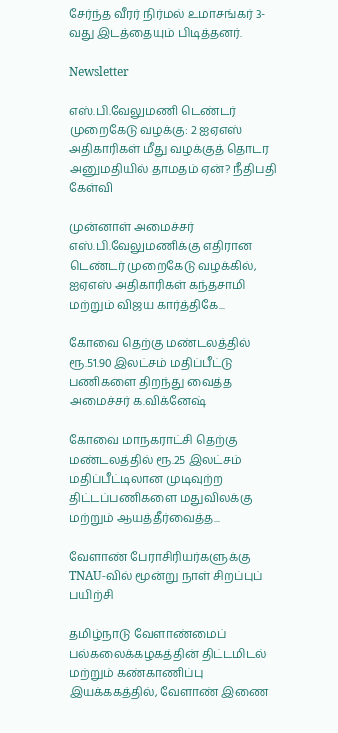சேர்ந்த வீரர் நிர்மல் உமாசங்கர் 3-வது இடத்தையும் பிடித்தனர்.

Newsletter

எஸ்.பி.வேலுமணி டெண்டர் முறைகேடு வழக்கு: 2 ஐஏஎஸ் அதிகாரிகள் மீது வழக்குத் தொடர அனுமதியில் தாமதம் ஏன்? நீதிபதி கேள்வி

முன்னாள் அமைச்சர் எஸ்.பி.வேலுமணிக்கு எதிரான டெண்டர் முறைகேடு வழக்கில், ஐஏஎஸ் அதிகாரிகள் கந்தசாமி மற்றும் விஜய கார்த்திகே...

கோவை தெற்கு மண்டலத்தில் ரூ.51.90 இலட்சம் மதிப்பீட்டு பணிகளை திறந்து வைத்த அமைச்சர் க.விக்னேஷ்

கோவை மாநகராட்சி தெற்கு மண்டலத்தில் ரூ.25 இலட்சம் மதிப்பீட்டிலான முடிவுற்ற திட்டப்பணிகளை மதுவிலக்கு மற்றும் ஆயத்தீர்வைத்த...

வேளாண் பேராசிரியர்களுக்கு TNAU-வில் மூன்று நாள் சிறப்புப் பயிற்சி

தமிழ்நாடு வேளாண்மைப் பல்கலைக்கழகத்தின் திட்டமிடல் மற்றும் கண்காணிப்பு இயக்ககத்தில், வேளாண் இணை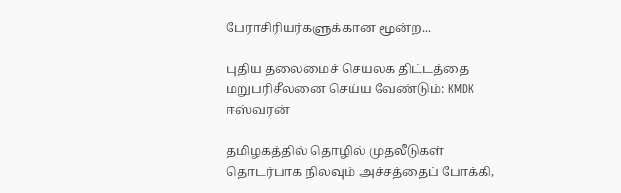பேராசிரியர்களுக்கான மூன்ற...

புதிய தலைமைச் செயலக திட்டத்தை மறுபரிசீலனை செய்ய வேண்டும்: KMDK ஈஸ்வரன்

தமிழகத்தில் தொழில் முதலீடுகள் தொடர்பாக நிலவும் அச்சத்தைப் போக்கி,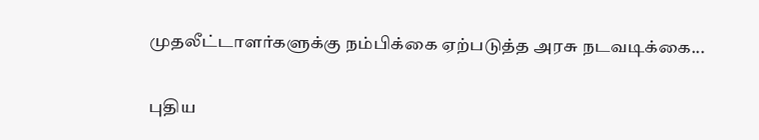முதலீட்டாளர்களுக்கு நம்பிக்கை ஏற்படுத்த அரசு நடவடிக்கை...

புதிய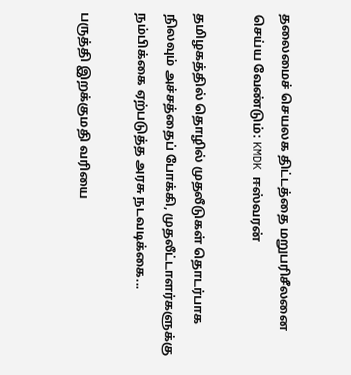தலைமைச் செயலக திட்டத்தை மறுபரிசீலனை செய்ய வேண்டும்: KMDK ஈஸ்வரன்

தமிழகத்தில் தொழில் முதலீடுகள் தொடர்பாக நிலவும் அச்சத்தைப் போக்கி, முதலீட்டாளர்களுக்கு நம்பிக்கை ஏற்படுத்த அரசு நடவடிக்கை...

பருத்தி இறக்குமதி வரியை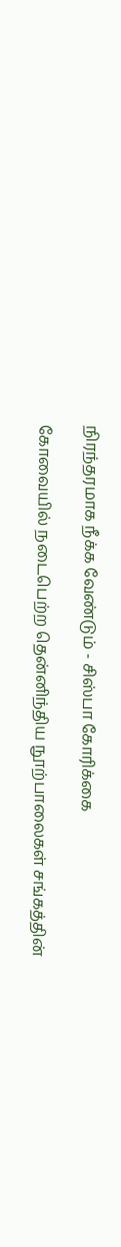நிரந்தரமாக நீக்க வேண்டும் - சிஸ்பா கோரிக்கை

கோவையில் நடைபெற்ற தென்னிந்திய நூற்பாலைகள் சங்கத்தின்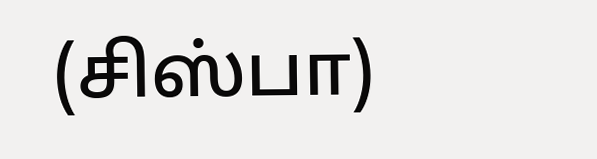(சிஸ்பா)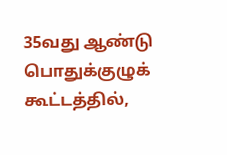35வது ஆண்டு பொதுக்குழுக் கூட்டத்தில்,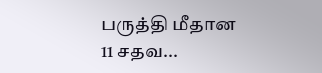பருத்தி மீதான 11 சதவ...